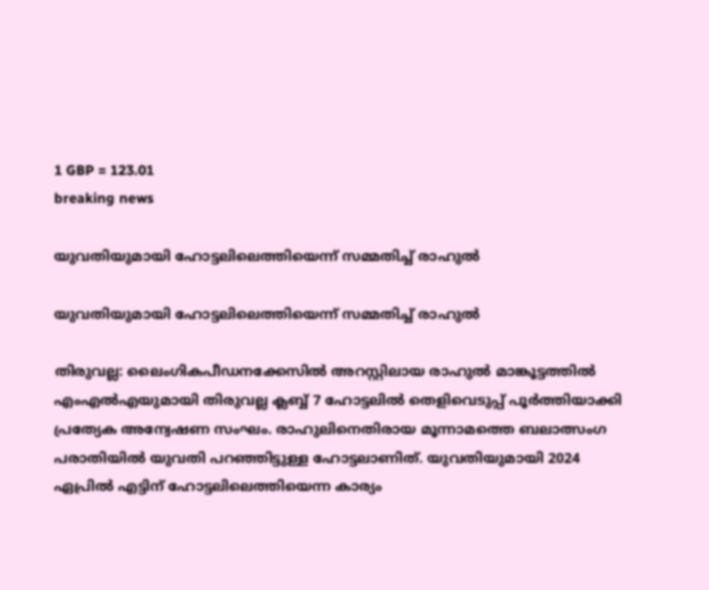1 GBP = 123.01
breaking news

യുവതിയുമായി ഹോട്ടലിലെത്തിയെന്ന് സമ്മതിച്ച് രാഹുൽ

യുവതിയുമായി ഹോട്ടലിലെത്തിയെന്ന് സമ്മതിച്ച് രാഹുൽ

തിരുവല്ല: ലൈംഗികപീഡനക്കേസിൽ അറസ്റ്റിലായ രാഹുൽ മാങ്കൂട്ടത്തിൽ എംഎൽഎയുമായി തിരുവല്ല ക്ലബ്ബ് 7 ഹോട്ടലിൽ തെളിവെടുപ്പ് പൂർത്തിയാക്കി പ്രത്യേക അന്വേഷണ സംഘം. രാഹുലിനെതിരായ മൂന്നാമത്തെ ബലാത്സംഗ പരാതിയിൽ യുവതി പറഞ്ഞിട്ടുള്ള ഹോട്ടലാണിത്. യുവതിയുമായി 2024 ഏപ്രിൽ എട്ടിന് ഹോട്ടലിലെത്തിയെന്ന കാര്യം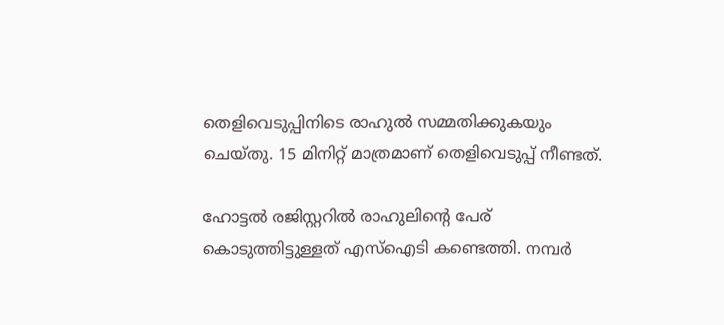തെളിവെടുപ്പിനിടെ രാഹുൽ സമ്മതിക്കുകയും ചെയ്തു. 15 മിനിറ്റ് മാത്രമാണ് തെളിവെടുപ്പ് നീണ്ടത്.

ഹോട്ടൽ രജിസ്റ്ററിൽ രാഹുലിന്റെ പേര് കൊടുത്തിട്ടുള്ളത് എസ്‌ഐടി കണ്ടെത്തി. നമ്പർ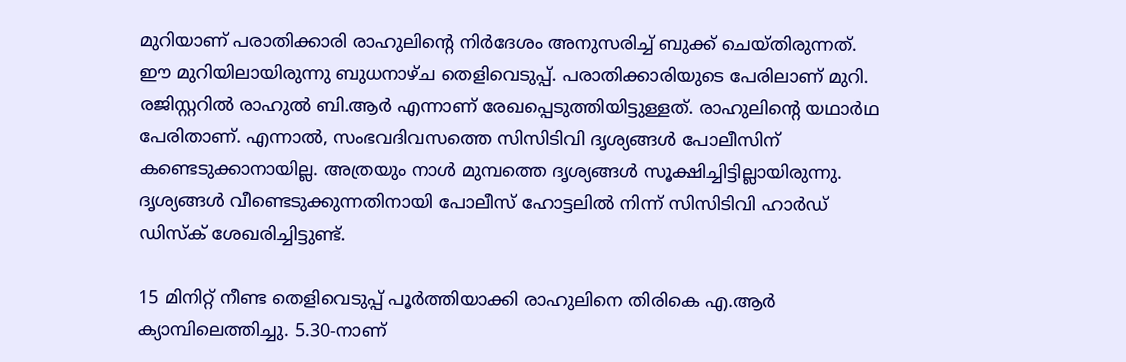മുറിയാണ് പരാതിക്കാരി രാഹുലിന്റെ നിർദേശം അനുസരിച്ച് ബുക്ക് ചെയ്തിരുന്നത്. ഈ മുറിയിലായിരുന്നു ബുധനാഴ്ച തെളിവെടുപ്പ്. പരാതിക്കാരിയുടെ പേരിലാണ് മുറി. രജിസ്റ്ററിൽ രാഹുൽ ബി.ആർ എന്നാണ് രേഖപ്പെടുത്തിയിട്ടുള്ളത്. രാഹുലിന്റെ യഥാർഥ പേരിതാണ്. എന്നാൽ, സംഭവദിവസത്തെ സിസിടിവി ദൃശ്യങ്ങൾ പോലീസിന് കണ്ടെടുക്കാനായില്ല. അത്രയും നാൾ മുമ്പത്തെ ദൃശ്യങ്ങൾ സൂക്ഷിച്ചിട്ടില്ലായിരുന്നു. ദൃശ്യങ്ങൾ വീണ്ടെടുക്കുന്നതിനായി പോലീസ് ഹോട്ടലിൽ നിന്ന് സിസിടിവി ഹാർഡ് ഡിസ്‌ക് ശേഖരിച്ചിട്ടുണ്ട്.

15 മിനിറ്റ് നീണ്ട തെളിവെടുപ്പ് പൂർത്തിയാക്കി രാഹുലിനെ തിരികെ എ.ആർ ക്യാമ്പിലെത്തിച്ചു. 5.30-നാണ്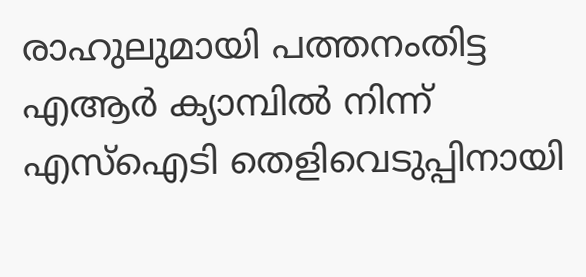രാഹുലുമായി പത്തനംതിട്ട എആർ ക്യാമ്പിൽ നിന്ന് എസ്‌ഐടി തെളിവെടുപ്പിനായി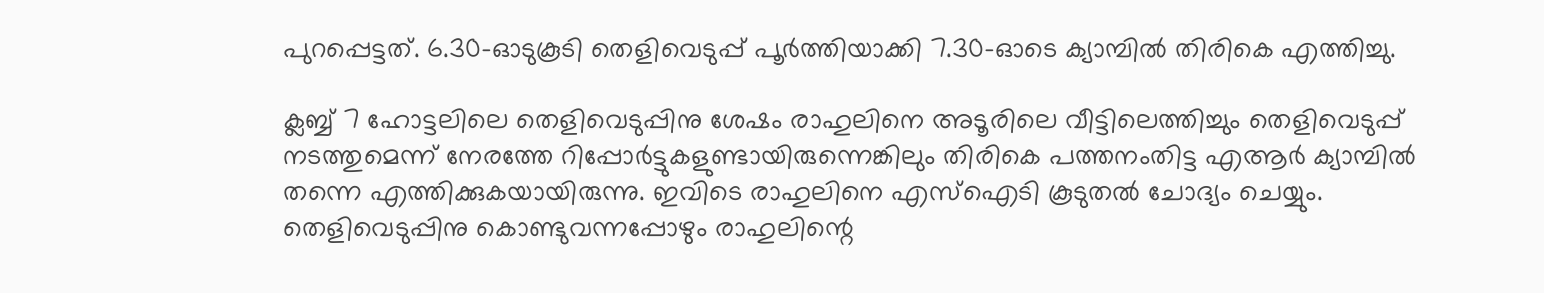പുറപ്പെട്ടത്. 6.30-ഓടുകൂടി തെളിവെടുപ്പ് പൂർത്തിയാക്കി 7.30-ഓടെ ക്യാമ്പിൽ തിരികെ എത്തിച്ചു.

ക്ലബ്ബ് 7 ഹോട്ടലിലെ തെളിവെടുപ്പിനു ശേഷം രാഹുലിനെ അടൂരിലെ വീട്ടിലെത്തിച്ചും തെളിവെടുപ്പ് നടത്തുമെന്ന് നേരത്തേ റിപ്പോർട്ടുകളുണ്ടായിരുന്നെങ്കിലും തിരികെ പത്തനംതിട്ട എആർ ക്യാമ്പിൽ തന്നെ എത്തിക്കുകയായിരുന്നു. ഇവിടെ രാഹുലിനെ എസ്‌ഐടി കൂടുതൽ ചോദ്യം ചെയ്യും. തെളിവെടുപ്പിനു കൊണ്ടുവന്നപ്പോഴും രാഹുലിന്റെ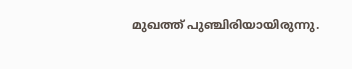മുഖത്ത് പുഞ്ചിരിയായിരുന്നു.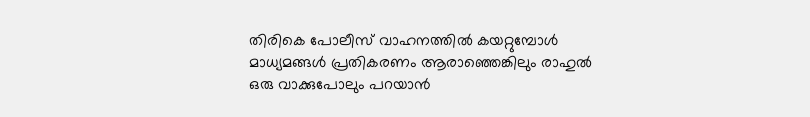തിരികെ പോലീസ് വാഹനത്തിൽ കയറ്റുമ്പോൾ മാധ്യമങ്ങൾ പ്രതികരണം ആരാഞ്ഞെങ്കിലും രാഹുൽ ഒരു വാക്കുപോലും പറയാൻ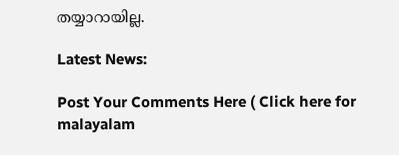തയ്യാറായില്ല.

Latest News:

Post Your Comments Here ( Click here for malayalam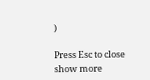)

Press Esc to close
show more